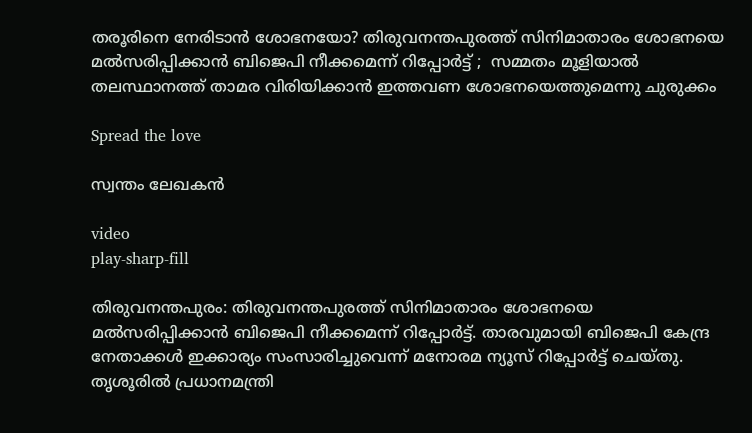തരൂരിനെ നേരിടാൻ ശോഭനയോ? തിരുവനന്തപുരത്ത് സിനിമാതാരം ശോഭനയെ മല്‍സരിപ്പിക്കാൻ ബിജെപി നീക്കമെന്ന് റിപ്പോർട്ട് ;  സമ്മതം മൂളിയാല്‍ തലസ്ഥാനത്ത് താമര വിരിയിക്കാൻ ഇത്തവണ ശോഭനയെത്തുമെന്നു ചുരുക്കം

Spread the love

സ്വന്തം ലേഖകൻ

video
play-sharp-fill

തിരുവനന്തപുരം: തിരുവനന്തപുരത്ത് സിനിമാതാരം ശോഭനയെ മല്‍സരിപ്പിക്കാൻ ബിജെപി നീക്കമെന്ന് റിപ്പോർട്ട്. താരവുമായി ബിജെപി കേന്ദ്ര നേതാക്കള്‍ ഇക്കാര്യം സംസാരിച്ചുവെന്ന് മനോരമ ന്യൂസ് റിപ്പോർട്ട് ചെയ്തു. തൃശൂരില്‍ പ്രധാനമന്ത്രി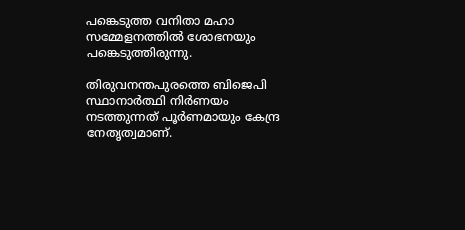പങ്കെടുത്ത വനിതാ മഹാ സമ്മേളനത്തില്‍ ശോഭനയും പങ്കെടുത്തിരുന്നു.

തിരുവനന്തപുരത്തെ ബിജെപി സ്ഥാനാർത്ഥി നിർണയം നടത്തുന്നത് പൂർണമായും കേന്ദ്ര നേതൃത്വമാണ്.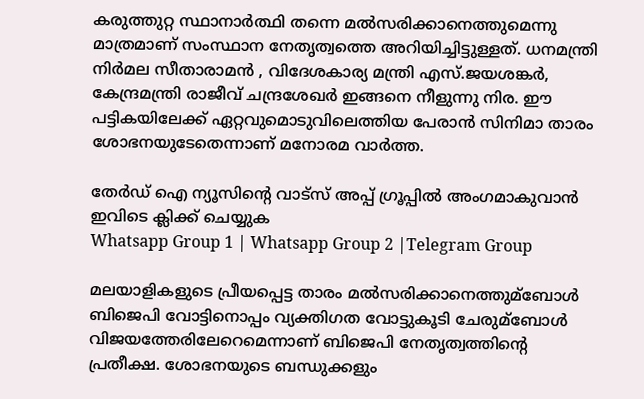കരുത്തുറ്റ സ്ഥാനാർത്ഥി തന്നെ മല്‍സരിക്കാനെത്തുമെന്നു മാത്രമാണ് സംസ്ഥാന നേതൃത്വത്തെ അറിയിച്ചിട്ടുള്ളത്. ധനമന്ത്രി നിർമല സീതാരാമൻ , വിദേശകാര്യ മന്ത്രി എസ്.ജയശങ്കർ, കേന്ദ്രമന്ത്രി രാജീവ് ചന്ദ്രശേഖർ ഇങ്ങനെ നീളുന്നു നിര. ഈ പട്ടികയിലേക്ക് ഏറ്റവുമൊടുവിലെത്തിയ പേരാൻ സിനിമാ താരം ശോഭനയുടേതെന്നാണ് മനോരമ വാർത്ത.

തേർഡ് ഐ ന്യൂസിന്റെ വാട്സ് അപ്പ് ഗ്രൂപ്പിൽ അംഗമാകുവാൻ ഇവിടെ ക്ലിക്ക് ചെയ്യുക
Whatsapp Group 1 | Whatsapp Group 2 |Telegram Group

മലയാളികളുടെ പ്രീയപ്പെട്ട താരം മല്‍സരിക്കാനെത്തുമ്ബോള്‍ ബിജെപി വോട്ടിനൊപ്പം വ്യക്തിഗത വോട്ടുകൂടി ചേരുമ്ബോള്‍ വിജയത്തേരിലേറെമെന്നാണ് ബിജെപി നേതൃത്വത്തിന്റെ പ്രതീക്ഷ. ശോഭനയുടെ ബന്ധുക്കളും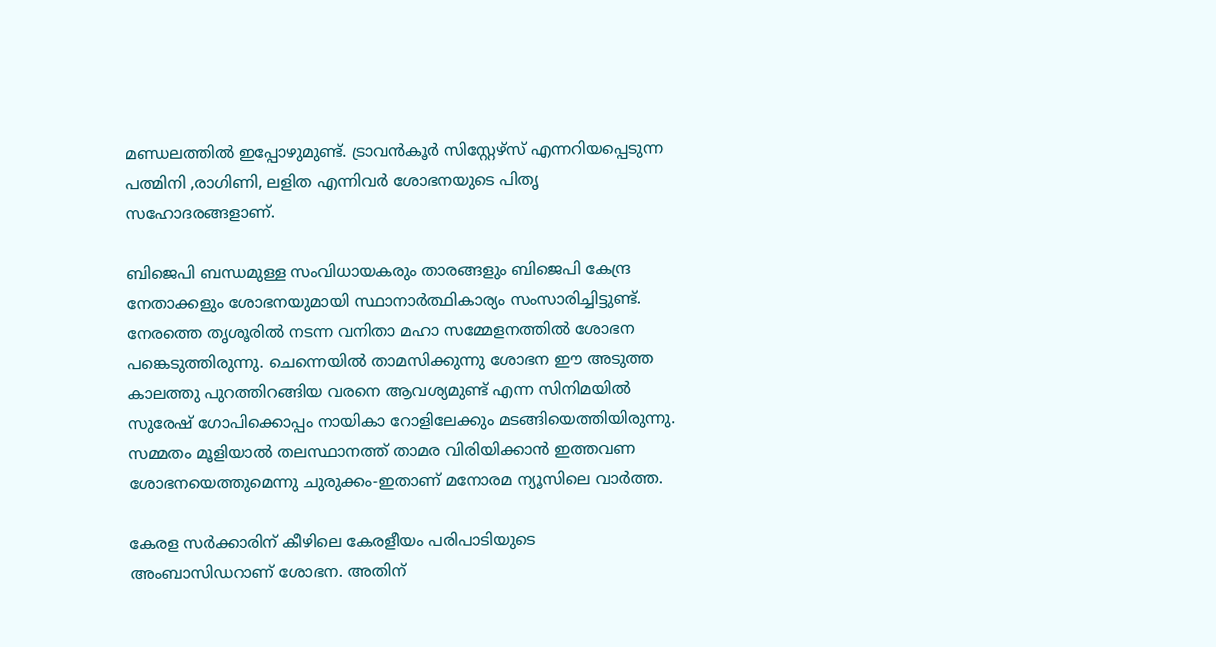മണ്ഡലത്തില്‍ ഇപ്പോഴുമുണ്ട്. ട്രാവൻകൂർ സിസ്റ്റേഴ്‌സ് എന്നറിയപ്പെടുന്ന പത്മിനി ,രാഗിണി, ലളിത എന്നിവർ ശോഭനയുടെ പിതൃ സഹോദരങ്ങളാണ്.

ബിജെപി ബന്ധമുള്ള സംവിധായകരും താരങ്ങളും ബിജെപി കേന്ദ്ര നേതാക്കളും ശോഭനയുമായി സ്ഥാനാർത്ഥികാര്യം സംസാരിച്ചിട്ടുണ്ട്. നേരത്തെ തൃശൂരില്‍ നടന്ന വനിതാ മഹാ സമ്മേളനത്തില്‍ ശോഭന പങ്കെടുത്തിരുന്നു. ചെന്നെയില്‍ താമസിക്കുന്നു ശോഭന ഈ അടുത്ത കാലത്തു പുറത്തിറങ്ങിയ വരനെ ആവശ്യമുണ്ട് എന്ന സിനിമയില്‍ സുരേഷ് ഗോപിക്കൊപ്പം നായികാ റോളിലേക്കും മടങ്ങിയെത്തിയിരുന്നു. സമ്മതം മൂളിയാല്‍ തലസ്ഥാനത്ത് താമര വിരിയിക്കാൻ ഇത്തവണ ശോഭനയെത്തുമെന്നു ചുരുക്കം-ഇതാണ് മനോരമ ന്യൂസിലെ വാർത്ത.

കേരള സർക്കാരിന് കീഴിലെ കേരളീയം പരിപാടിയുടെ അംബാസിഡറാണ് ശോഭന. അതിന്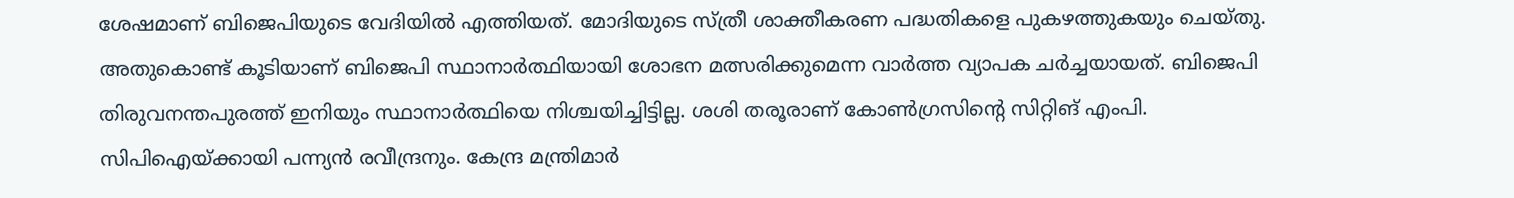ശേഷമാണ് ബിജെപിയുടെ വേദിയില്‍ എത്തിയത്. മോദിയുടെ സ്ത്രീ ശാക്തീകരണ പദ്ധതികളെ പുകഴത്തുകയും ചെയ്തു. അതുകൊണ്ട് കൂടിയാണ് ബിജെപി സ്ഥാനാർത്ഥിയായി ശോഭന മത്സരിക്കുമെന്ന വാർത്ത വ്യാപക ചർച്ചയായത്. ബിജെപി തിരുവനന്തപുരത്ത് ഇനിയും സ്ഥാനാർത്ഥിയെ നിശ്ചയിച്ചിട്ടില്ല. ശശി തരൂരാണ് കോണ്‍ഗ്രസിന്റെ സിറ്റിങ് എംപി. സിപിഐയ്ക്കായി പന്ന്യൻ രവീന്ദ്രനും. കേന്ദ്ര മന്ത്രിമാർ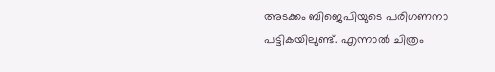അടക്കം ബിജെപിയുടെ പരിഗണനാ പട്ടികയിലുണ്ട്. എന്നാല്‍ ചിത്രം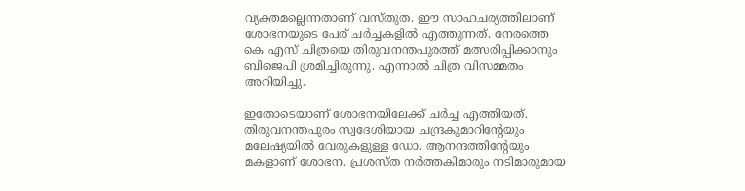വ്യക്തമല്ലെന്നതാണ് വസ്തുത. ഈ സാഹചര്യത്തിലാണ് ശോഭനയുടെ പേര് ചർച്ചകളില്‍ എത്തുന്നത്. നേരത്തെ കെ എസ് ചിത്രയെ തിരുവനന്തപുരത്ത് മത്സരിപ്പിക്കാനും ബിജെപി ശ്രമിച്ചിരുന്നു. എന്നാല്‍ ചിത്ര വിസമ്മതം അറിയിച്ചു.

ഇതോടെയാണ് ശോഭനയിലേക്ക് ചർച്ച എത്തിയത്. തിരുവനന്തപുരം സ്വദേശിയായ ചന്ദ്രകുമാറിന്റേയും മലേഷ്യയില്‍ വേരുകളുള്ള ഡോ. ആനന്ദത്തിന്റേയും മകളാണ് ശോഭന. പ്രശസ്ത നർത്തകിമാരും നടിമാരുമായ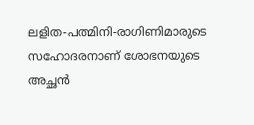ലളിത-പത്മിനി-രാഗിണിമാരുടെ സഹോദരനാണ് ശോഭനയുടെ അച്ഛൻ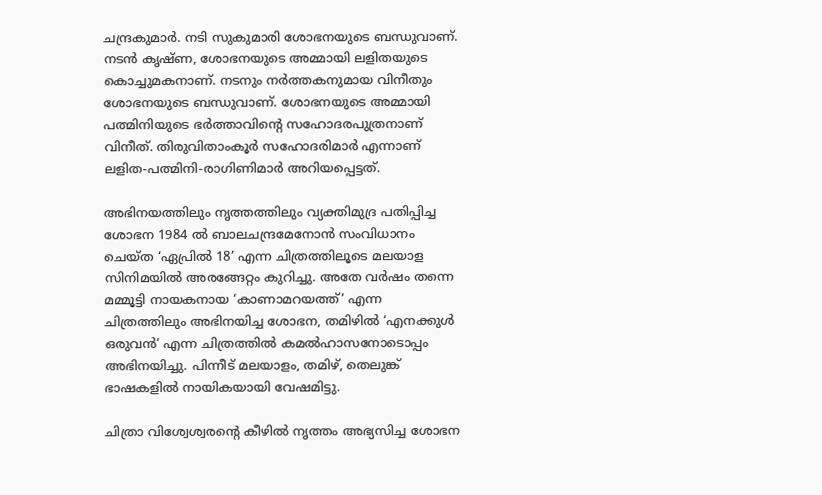ചന്ദ്രകുമാർ. നടി സുകുമാരി ശോഭനയുടെ ബന്ധുവാണ്. നടൻ കൃഷ്ണ, ശോഭനയുടെ അമ്മായി ലളിതയുടെ കൊച്ചുമകനാണ്. നടനും നർത്തകനുമായ വിനീതും ശോഭനയുടെ ബന്ധുവാണ്. ശോഭനയുടെ അമ്മായി പത്മിനിയുടെ ഭർത്താവിന്റെ സഹോദരപുത്രനാണ് വിനീത്. തിരുവിതാംകൂർ സഹോദരിമാർ എന്നാണ് ലളിത-പത്മിനി-രാഗിണിമാർ അറിയപ്പെട്ടത്.

അഭിനയത്തിലും നൃത്തത്തിലും വ്യക്തിമുദ്ര പതിപ്പിച്ച ശോഭന 1984 ല്‍ ബാലചന്ദ്രമേനോൻ സംവിധാനം ചെയ്ത ‘ഏപ്രില്‍ 18’ എന്ന ചിത്രത്തിലൂടെ മലയാള സിനിമയില്‍ അരങ്ങേറ്റം കുറിച്ചു. അതേ വർഷം തന്നെ മമ്മൂട്ടി നായകനായ ‘കാണാമറയത്ത്’ എന്ന ചിത്രത്തിലും അഭിനയിച്ച ശോഭന, തമിഴില്‍ ‘എനക്കുള്‍ ഒരുവൻ’ എന്ന ചിത്രത്തില്‍ കമല്‍ഹാസനോടൊപ്പം അഭിനയിച്ചു. പിന്നീട് മലയാളം, തമിഴ്, തെലുങ്ക് ഭാഷകളില്‍ നായികയായി വേഷമിട്ടു.

ചിത്രാ വിശ്വേശ്വരന്റെ കീഴില്‍ നൃത്തം അഭ്യസിച്ച ശോഭന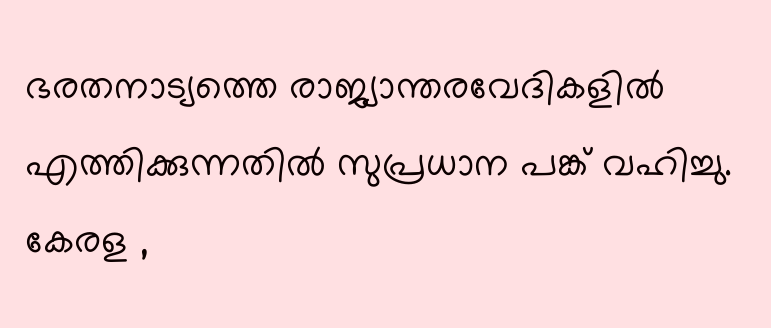ഭരതനാട്യത്തെ രാജ്യാന്തരവേദികളില്‍ എത്തിക്കുന്നതില്‍ സുപ്രധാന പങ്ക് വഹിച്ചു. കേരള ,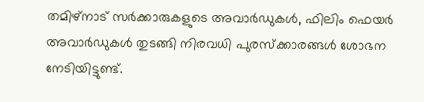തമിഴ്‌നാട് സർക്കാരുകളുടെ അവാർഡുകള്‍, ഫിലിം ഫെയർ അവാർഡുകള്‍ തുടങ്ങി നിരവധി പുരസ്‌ക്കാരങ്ങള്‍ ശോഭന നേടിയിട്ടുണ്ട്.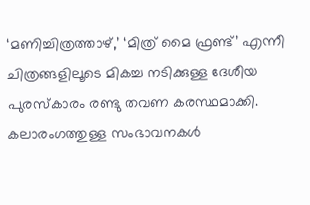‘മണിച്ചിത്രത്താഴ്,’ ‘മിത്ര് മൈ ഫ്രണ്ട്’ എന്നീ ചിത്രങ്ങളിലൂടെ മികച്ച നടിക്കുള്ള ദേശീയ പുരസ്‌കാരം രണ്ടു തവണ കരസ്ഥമാക്കി. കലാരംഗത്തുള്ള സംഭാവനകള്‍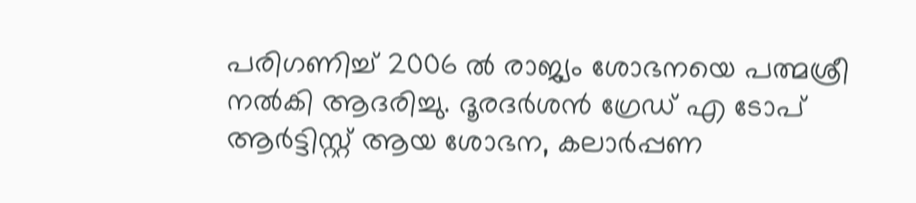പരിഗണിച്ച്‌ 2006 ല്‍ രാജ്യം ശോഭനയെ പത്മശ്രീ നല്‍കി ആദരിച്ചു. ദൂരദർശൻ ഗ്രേഡ് എ ടോപ് ആർട്ടിസ്റ്റ് ആയ ശോഭന, കലാർപ്പണ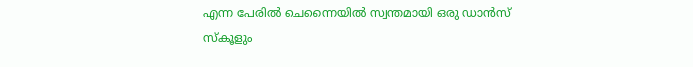എന്ന പേരില്‍ ചെന്നൈയില്‍ സ്വന്തമായി ഒരു ഡാൻസ് സ്‌കൂളും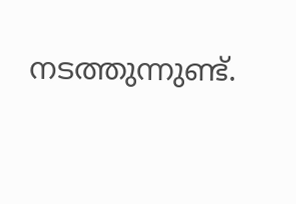നടത്തുന്നുണ്ട്.